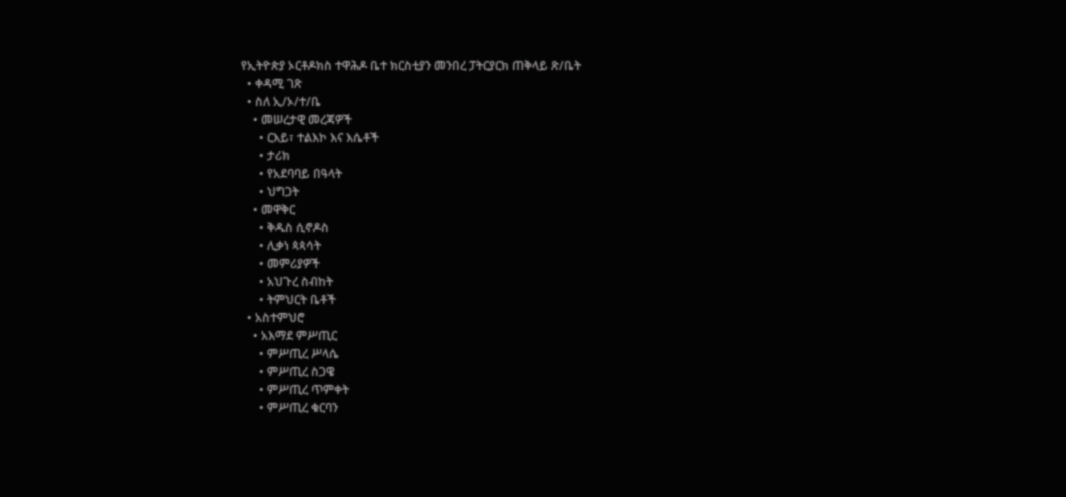የኢትዮጵያ ኦርቶዶክስ ተዋሕዶ ቤተ ክርስቲያን መንበረ ፓትርያርክ ጠቅላይ ጽ/ቤት
  • ቀዳሚ ገጽ
  • ስለ ኢ/ኦ/ተ/ቤ
    • መሠረታዊ መረጃዎች
      • ርእይ፣ ተልእኮ እና እሴቶች
      • ታሪክ
      • የአደባባይ በዓላት
      • ህግጋት
    • መዋቅር
      • ቅዱስ ሲኖዶስ
      • ሊቃነ ጳጳሳት
      • መምሪያዎች
      • አህጉረ ስብከት
      • ትምህርት ቤቶች
  • አስተምህሮ
    • አእማደ ምሥጢር
      • ምሥጢረ ሥላሴ
      • ምሥጢረ ስጋዌ
      • ምሥጢረ ጥምቀት
      • ምሥጢረ ቁርባን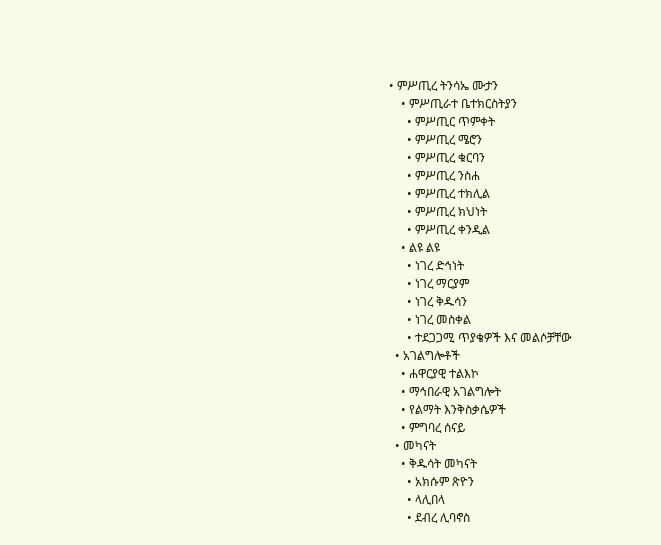• ምሥጢረ ትንሳኤ ሙታን
    • ምሥጢራተ ቤተክርስትያን
      • ምሥጢር ጥምቀት
      • ምሥጢረ ሜሮን
      • ምሥጢረ ቁርባን
      • ምሥጢረ ንስሐ
      • ምሥጢረ ተክሊል
      • ምሥጢረ ክህነት
      • ምሥጢረ ቀንዲል
    • ልዩ ልዩ
      • ነገረ ድኅነት
      • ነገረ ማርያም
      • ነገረ ቅዱሳን
      • ነገረ መስቀል
      • ተደጋጋሚ ጥያቄዎች እና መልሶቻቸው
  • አገልግሎቶች
    • ሐዋርያዊ ተልእኮ
    • ማኅበራዊ አገልግሎት
    • የልማት እንቅስቃሴዎች
    • ምግባረ ሰናይ
  • መካናት
    • ቅዱሳት መካናት
      • አክሱም ጽዮን
      • ላሊበላ
      • ደብረ ሊባኖስ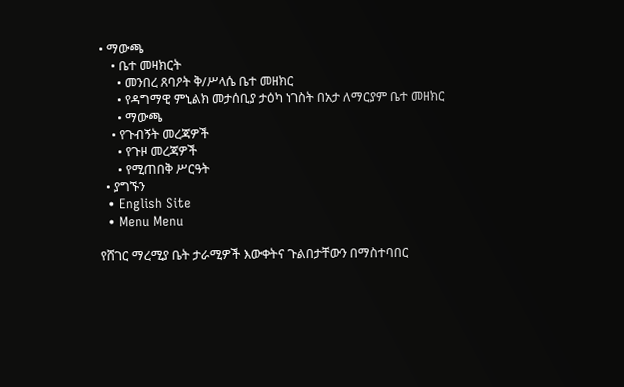• ማውጫ
    • ቤተ መዛክርት
      • መንበረ ጸባዖት ቅ/ሥላሴ ቤተ መዘክር
      • የዳግማዊ ምኒልክ መታሰቢያ ታዕካ ነገስት በአታ ለማርያም ቤተ መዘክር
      • ማውጫ
    • የጉብኝት መረጃዎች
      • የጉዞ መረጃዎች
      • የሚጠበቅ ሥርዓት
  • ያግኙን
  • English Site
  • Menu Menu

የሸገር ማረሚያ ቤት ታራሚዎች እውቀትና ጉልበታቸውን በማስተባበር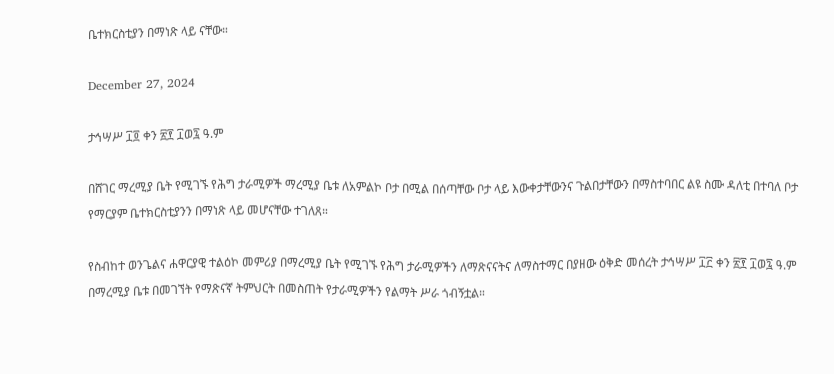ቤተክርስቲያን በማነጽ ላይ ናቸው።

December 27, 2024

ታኅሣሥ ፲፬ ቀን ፳፻ ፲ወ፯ ዓ.ም

በሸገር ማረሚያ ቤት የሚገኙ የሕግ ታራሚዎች ማረሚያ ቤቱ ለአምልኮ ቦታ በሚል በሰጣቸው ቦታ ላይ እውቀታቸውንና ጉልበታቸውን በማስተባበር ልዩ ስሙ ዳለቲ በተባለ ቦታ የማርያም ቤተክርስቲያንን በማነጽ ላይ መሆናቸው ተገለጸ።

የስብከተ ወንጌልና ሐዋርያዊ ተልዕኮ መምሪያ በማረሚያ ቤት የሚገኙ የሕግ ታራሚዎችን ለማጽናናትና ለማስተማር በያዘው ዕቅድ መሰረት ታኅሣሥ ፲፫ ቀን ፳፻ ፲ወ፯ ዓ.ም በማረሚያ ቤቱ በመገኘት የማጽናኛ ትምህርት በመስጠት የታራሚዎችን የልማት ሥራ ጎብኝቷል።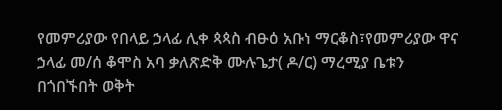የመምሪያው የበላይ ኃላፊ ሊቀ ጳጳስ ብፁዕ አቡነ ማርቆስ፣የመምሪያው ዋና ኃላፊ መ/ሰ ቆሞስ አባ ቃለጽድቅ ሙሉጌታ( ዶ/ር) ማረሚያ ቤቱን በጎበኙበት ወቅት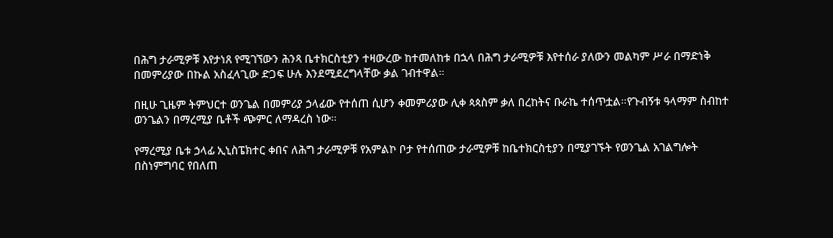በሕግ ታራሚዎቹ እየታነጸ የሚገኘውን ሕንጻ ቤተክርስቲያን ተዛውረው ከተመለከቱ በኋላ በሕግ ታራሚዎቹ እየተሰራ ያለውን መልካም ሥራ በማድነቅ በመምሪያው በኩል አስፈላጊው ድጋፍ ሁሉ እንደሚደረግላቸው ቃል ገብተዋል።

በዚሁ ጊዜም ትምህርተ ወንጌል በመምሪያ ኃላፊው የተሰጠ ሲሆን ቀመምሪያው ሊቀ ጳጳስም ቃለ በረከትና ቡራኬ ተሰጥቷል።የጉብኝቱ ዓላማም ስብከተ ወንጌልን በማረሚያ ቤቶች ጭምር ለማዳረስ ነው።

የማረሚያ ቤቱ ኃላፊ ኢኒስፔክተር ቀበና ለሕግ ታራሚዎቹ የአምልኮ ቦታ የተሰጠው ታራሚዎቹ ከቤተክርስቲያን በሚያገኙት የወንጌል አገልግሎት በስነምግባር የበለጠ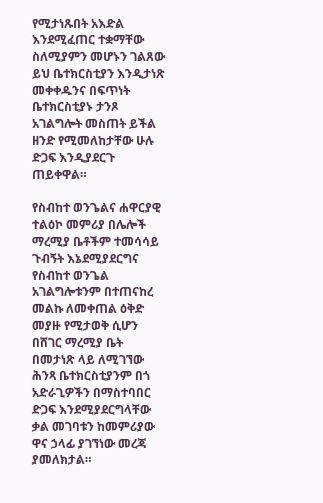የሚታነጹበት አእድል እንደሚፈጠር ተቋማቸው ስለሚያምን መሆኑን ገልጸው ይህ ቤተክርስቲያን እንዲታነጽ መቀቀዱንና በፍጥነት ቤተክርስቲያኑ ታንጾ አገልግሎት መስጠት ይችል ዘንድ የሚመለከታቸው ሁሉ ድጋፍ እንዲያደርጉ ጠይቀዋል።

የስብከተ ወንጌልና ሐዋርያዊ ተልዕኮ መምሪያ በሌሎች ማረሚያ ቤቶችም ተመሳሳይ ጉብኝት እኔደሚያደርግና የስብከተ ወንጌል አገልግሎቱንም በተጠናከረ መልኩ ለመቀጠል ዕቅድ መያዙ የሚታወቅ ሲሆን በሸገር ማረሚያ ቤት በመታነጽ ላይ ለሚገኘው ሕንጻ ቤተክርስቲያንም በጎ አድራጊዎችን በማስተባበር ድጋፍ እንደሚያደርግላቸው ቃል መገባቱን ከመምሪያው ዋና ኃላፊ ያገኘነው መረጃ ያመለክታል።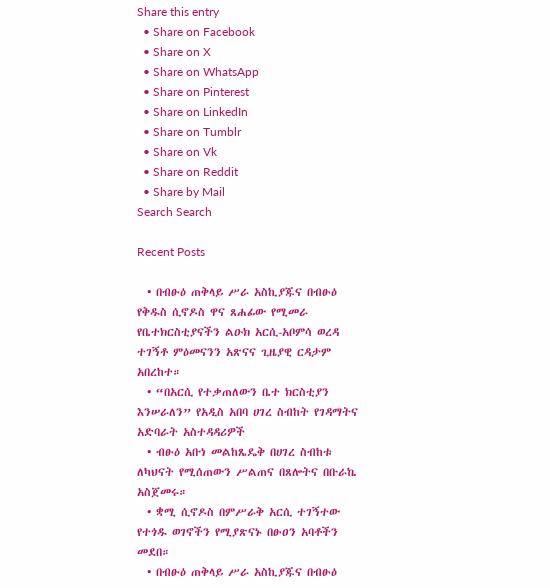Share this entry
  • Share on Facebook
  • Share on X
  • Share on WhatsApp
  • Share on Pinterest
  • Share on LinkedIn
  • Share on Tumblr
  • Share on Vk
  • Share on Reddit
  • Share by Mail
Search Search

Recent Posts

  • በብፁዕ ጠቅላይ ሥራ አስኪያጁና በብፁዕ የቅዱስ ሲኖዶስ ዋና ጸሐፊው የሚመራ የቤተክርስቲያናችን ልዑክ አርሲ-አቦምሳ ወረዳ ተገኝቶ ምዕመናንን አጽናና ጊዜያዊ ርዳታም አበረከተ።
  • “በአርሲ የተቃጠለውን ቤተ ክርስቲያን እንሠራለን” የአዲስ አበባ ሀገረ ስብከት የገዳማትና አድባራት አስተዳዳሪዎች
  • ብፁዕ አቡነ መልከጼዴቅ በሀገረ ስብከቱ ለካህናት የሚሰጠውን ሥልጠና በጸሎትና በቡራኬ አስጀመሩ።
  • ቋሚ ሲኖዶስ በምሥራቅ አርሲ ተገኝተው የተጎዱ ወገኖችን የሚያጽናኑ በፁዐን አባቶችን መደበ።
  • በብፁዕ ጠቅላይ ሥራ አስኪያጁና በብፁዕ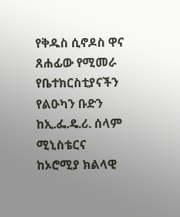የቅዱስ ሲኖዶስ ዋና ጸሐፊው የሚመራ የቤተክርስቲያናችን የልዑካን ቡድን ከኢ.ፌ.ዴ.ሪ. ሰላም ሚኒስቴርና ከኦሮሚያ ክልላዊ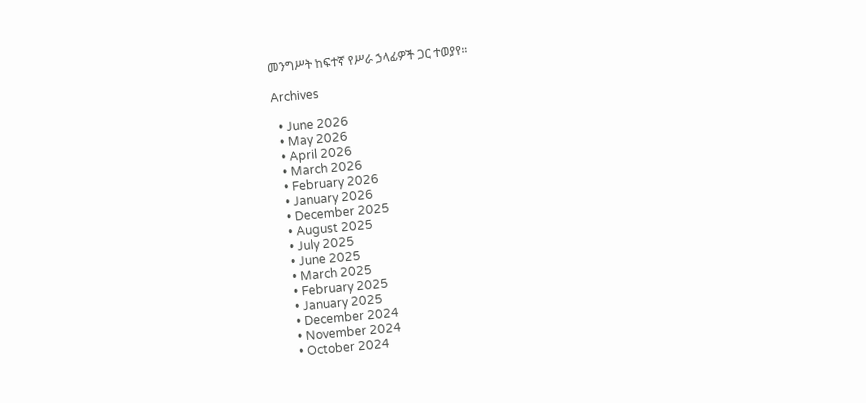መንግሥት ከፍተኛ የሥራ ኃላፊዎች ጋር ተወያየ።

Archives

  • June 2026
  • May 2026
  • April 2026
  • March 2026
  • February 2026
  • January 2026
  • December 2025
  • August 2025
  • July 2025
  • June 2025
  • March 2025
  • February 2025
  • January 2025
  • December 2024
  • November 2024
  • October 2024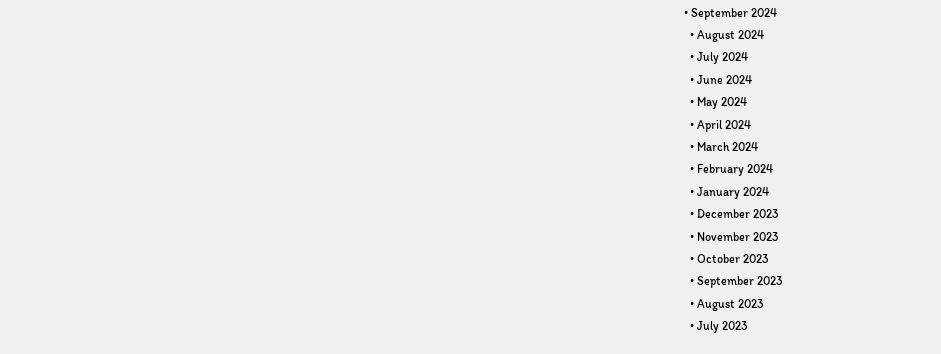• September 2024
  • August 2024
  • July 2024
  • June 2024
  • May 2024
  • April 2024
  • March 2024
  • February 2024
  • January 2024
  • December 2023
  • November 2023
  • October 2023
  • September 2023
  • August 2023
  • July 2023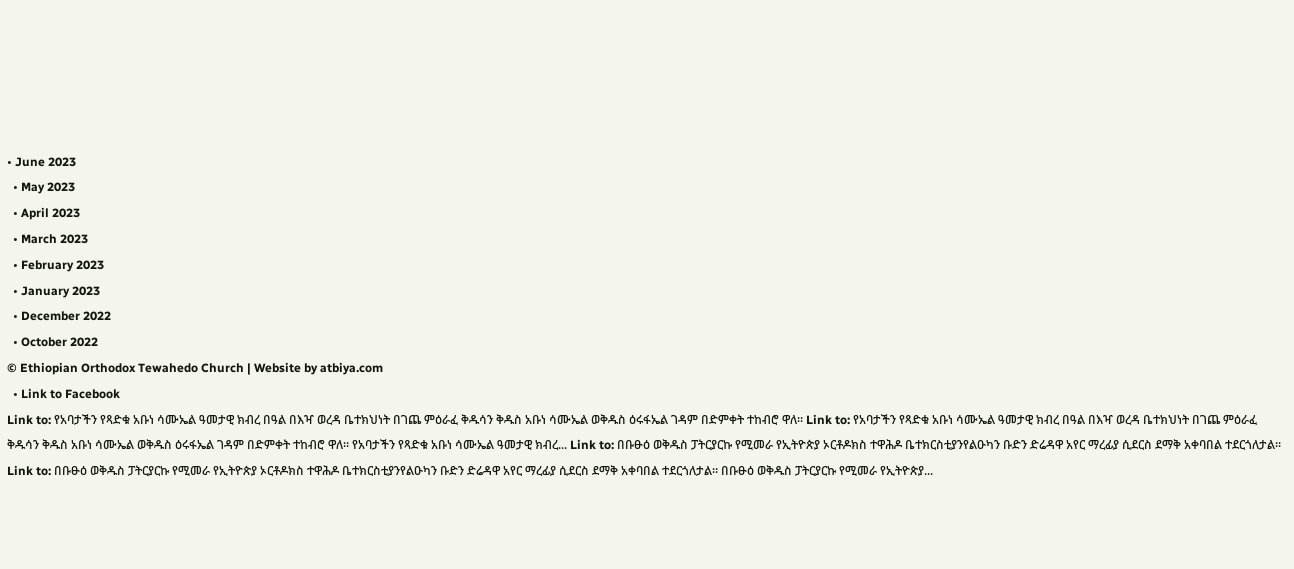• June 2023
  • May 2023
  • April 2023
  • March 2023
  • February 2023
  • January 2023
  • December 2022
  • October 2022
© Ethiopian Orthodox Tewahedo Church | Website by atbiya.com
  • Link to Facebook
Link to: የአባታችን የጻድቁ አቡነ ሳሙኤል ዓመታዊ ክብረ በዓል በእዣ ወረዳ ቤተክህነት በገጨ ምዕራፈ ቅዱሳን ቅዱስ አቡነ ሳሙኤል ወቅዱስ ዕሩፋኤል ገዳም በድምቀት ተከብሮ ዋለ። Link to: የአባታችን የጻድቁ አቡነ ሳሙኤል ዓመታዊ ክብረ በዓል በእዣ ወረዳ ቤተክህነት በገጨ ምዕራፈ ቅዱሳን ቅዱስ አቡነ ሳሙኤል ወቅዱስ ዕሩፋኤል ገዳም በድምቀት ተከብሮ ዋለ። የአባታችን የጻድቁ አቡነ ሳሙኤል ዓመታዊ ክብረ... Link to: በቡፁዕ ወቅዱስ ፓትርያርኩ የሚመራ የኢትዮጵያ ኦርቶዶክስ ተዋሕዶ ቤተክርስቲያንየልዑካን ቡድን ድሬዳዋ አየር ማረፊያ ሲደርስ ደማቅ አቀባበል ተደርጎለታል። Link to: በቡፁዕ ወቅዱስ ፓትርያርኩ የሚመራ የኢትዮጵያ ኦርቶዶክስ ተዋሕዶ ቤተክርስቲያንየልዑካን ቡድን ድሬዳዋ አየር ማረፊያ ሲደርስ ደማቅ አቀባበል ተደርጎለታል። በቡፁዕ ወቅዱስ ፓትርያርኩ የሚመራ የኢትዮጵያ...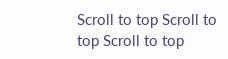Scroll to top Scroll to top Scroll to top